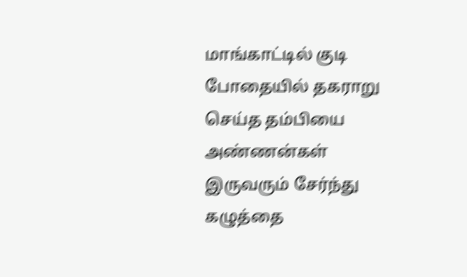மாங்காட்டில் குடி போதையில் தகராறு செய்த தம்பியை அண்ணன்கள் இருவரும் சேர்ந்து கழுத்தை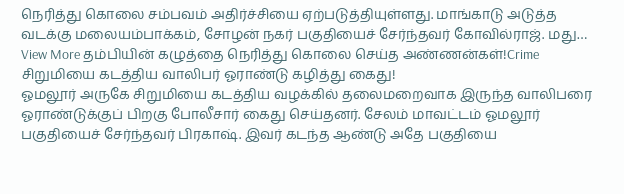நெரித்து கொலை சம்பவம் அதிர்ச்சியை ஏற்படுத்தியுள்ளது. மாங்காடு அடுத்த வடக்கு மலையம்பாக்கம், சோழன் நகர் பகுதியைச் சேர்ந்தவர் கோவில்ராஜ். மது…
View More தம்பியின் கழுத்தை நெரித்து கொலை செய்த அண்ணன்கள்!Crime
சிறுமியை கடத்திய வாலிபர் ஓராண்டு கழித்து கைது!
ஓமலூர் அருகே சிறுமியை கடத்திய வழக்கில் தலைமறைவாக இருந்த வாலிபரை ஓராண்டுக்குப் பிறகு போலீசார் கைது செய்தனர். சேலம் மாவட்டம் ஓமலூர் பகுதியைச் சேர்ந்தவர் பிரகாஷ். இவர் கடந்த ஆண்டு அதே பகுதியை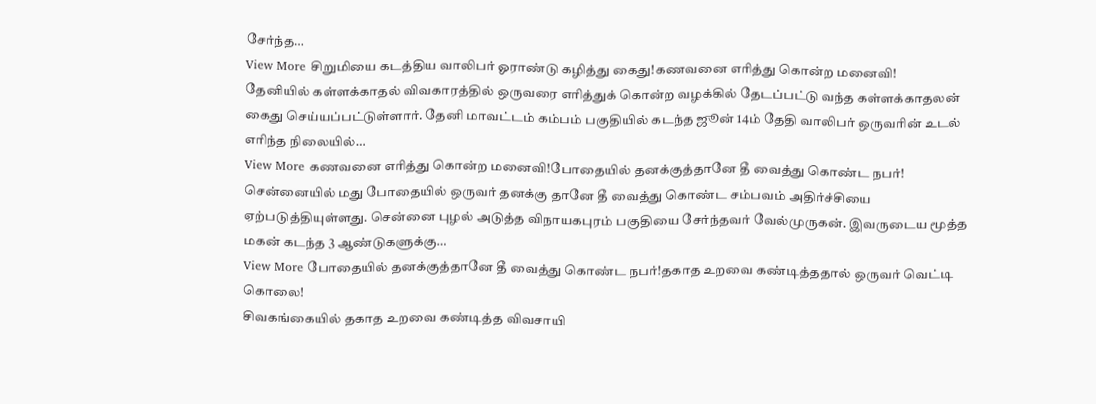சேர்ந்த…
View More சிறுமியை கடத்திய வாலிபர் ஓராண்டு கழித்து கைது!கணவனை எரித்து கொன்ற மனைவி!
தேனியில் கள்ளக்காதல் விவகாரத்தில் ஒருவரை எரித்துக் கொன்ற வழக்கில் தேடப்பட்டு வந்த கள்ளக்காதலன் கைது செய்யப்பட்டுள்ளார். தேனி மாவட்டம் கம்பம் பகுதியில் கடந்த ஜூன் 14ம் தேதி வாலிபர் ஒருவரின் உடல் எரிந்த நிலையில்…
View More கணவனை எரித்து கொன்ற மனைவி!போதையில் தனக்குத்தானே தீ வைத்து கொண்ட நபர்!
சென்னையில் மது போதையில் ஒருவர் தனக்கு தானே தீ வைத்து கொண்ட சம்பவம் அதிர்ச்சியை ஏற்படுத்தியுள்ளது. சென்னை புழல் அடுத்த விநாயகபுரம் பகுதியை சேர்ந்தவர் வேல்முருகன். இவருடைய மூத்த மகன் கடந்த 3 ஆண்டுகளுக்கு…
View More போதையில் தனக்குத்தானே தீ வைத்து கொண்ட நபர்!தகாத உறவை கண்டித்ததால் ஒருவர் வெட்டி கொலை!
சிவகங்கையில் தகாத உறவை கண்டித்த விவசாயி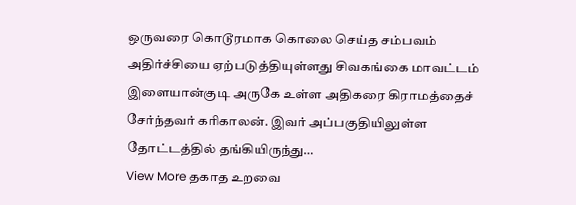ஒருவரை கொடூரமாக கொலை செய்த சம்பவம் அதிர்ச்சியை ஏற்படுத்தியுள்ளது சிவகங்கை மாவட்டம் இளையான்குடி அருகே உள்ள அதிகரை கிராமத்தைச் சேர்ந்தவர் கரிகாலன். இவர் அப்பகுதியிலுள்ள தோட்டத்தில் தங்கியிருந்து…
View More தகாத உறவை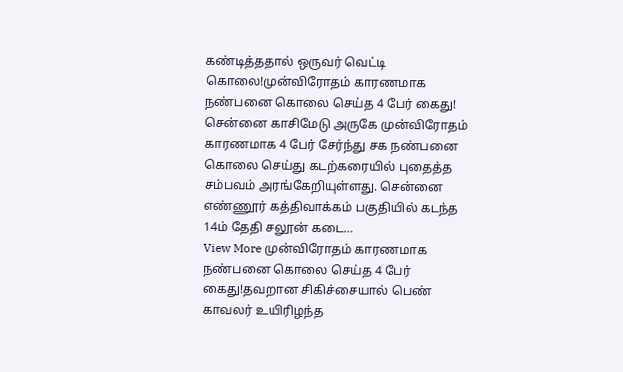கண்டித்ததால் ஒருவர் வெட்டி கொலை!முன்விரோதம் காரணமாக நண்பனை கொலை செய்த 4 பேர் கைது!
சென்னை காசிமேடு அருகே முன்விரோதம் காரணமாக 4 பேர் சேர்ந்து சக நண்பனை கொலை செய்து கடற்கரையில் புதைத்த சம்பவம் அரங்கேறியுள்ளது. சென்னை எண்ணூர் கத்திவாக்கம் பகுதியில் கடந்த 14ம் தேதி சலூன் கடை…
View More முன்விரோதம் காரணமாக நண்பனை கொலை செய்த 4 பேர் கைது!தவறான சிகிச்சையால் பெண் காவலர் உயிரிழந்த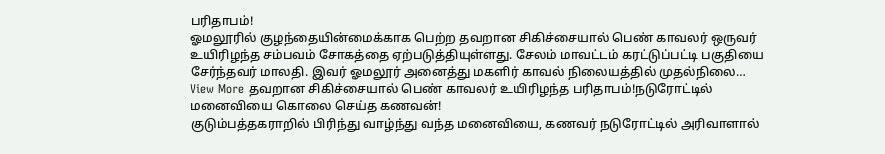பரிதாபம்!
ஓமலூரில் குழந்தையின்மைக்காக பெற்ற தவறான சிகிச்சையால் பெண் காவலர் ஒருவர் உயிரிழந்த சம்பவம் சோகத்தை ஏற்படுத்தியுள்ளது. சேலம் மாவட்டம் கரட்டுப்பட்டி பகுதியை சேர்ந்தவர் மாலதி. இவர் ஓமலூர் அனைத்து மகளிர் காவல் நிலையத்தில் முதல்நிலை…
View More தவறான சிகிச்சையால் பெண் காவலர் உயிரிழந்த பரிதாபம்!நடுரோட்டில் மனைவியை கொலை செய்த கணவன்!
குடும்பத்தகராறில் பிரிந்து வாழ்ந்து வந்த மனைவியை, கணவர் நடுரோட்டில் அரிவாளால்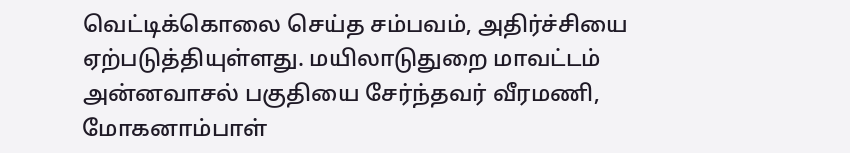வெட்டிக்கொலை செய்த சம்பவம், அதிர்ச்சியை ஏற்படுத்தியுள்ளது. மயிலாடுதுறை மாவட்டம் அன்னவாசல் பகுதியை சேர்ந்தவர் வீரமணி, மோகனாம்பாள்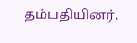தம்பதியினர்.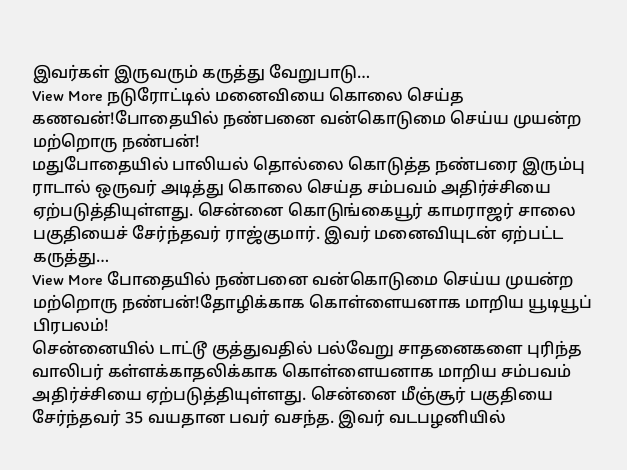இவர்கள் இருவரும் கருத்து வேறுபாடு…
View More நடுரோட்டில் மனைவியை கொலை செய்த கணவன்!போதையில் நண்பனை வன்கொடுமை செய்ய முயன்ற மற்றொரு நண்பன்!
மதுபோதையில் பாலியல் தொல்லை கொடுத்த நண்பரை இரும்பு ராடால் ஒருவர் அடித்து கொலை செய்த சம்பவம் அதிர்ச்சியை ஏற்படுத்தியுள்ளது. சென்னை கொடுங்கையூர் காமராஜர் சாலை பகுதியைச் சேர்ந்தவர் ராஜ்குமார். இவர் மனைவியுடன் ஏற்பட்ட கருத்து…
View More போதையில் நண்பனை வன்கொடுமை செய்ய முயன்ற மற்றொரு நண்பன்!தோழிக்காக கொள்ளையனாக மாறிய யூடியூப் பிரபலம்!
சென்னையில் டாட்டூ குத்துவதில் பல்வேறு சாதனைகளை புரிந்த வாலிபர் கள்ளக்காதலிக்காக கொள்ளையனாக மாறிய சம்பவம் அதிர்ச்சியை ஏற்படுத்தியுள்ளது. சென்னை மீஞ்சூர் பகுதியை சேர்ந்தவர் 35 வயதான பவர் வசந்த. இவர் வடபழனியில்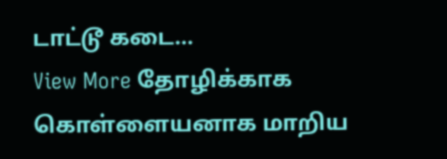டாட்டூ கடை…
View More தோழிக்காக கொள்ளையனாக மாறிய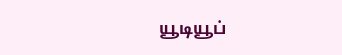யூடியூப்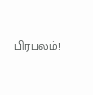பிரபலம்!